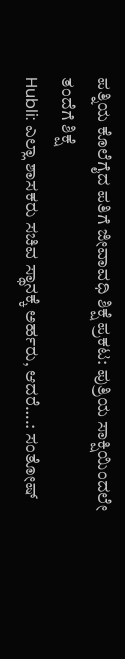ಪತ್ನಿಯ ಕೊಲೆಗೈದ ಪತಿಗೆ ಜೀವಾವಧಿ ಶಿಕ್ಷೆ ಪ್ರಕಟ: ಪುತ್ರಿಯ ಸಾಕ್ಷಿಯಿಂದಲೇ ತಂದೆಗೆ ಶಿಕ್ಷೆ
Hubli: ಎಲ್ಲಾ ಶಾಸಕರು ಸಚಿವ ಸ್ಥಾನಕ್ಕೆ ಅರ್ಹರು, ಆದರೆ….: ಸಂತೋಷ್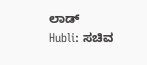ಲಾಡ್
Hubli: ಸಚಿವ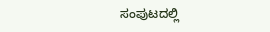ಸಂಪುಟದಲ್ಲಿ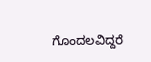ಗೊಂದಲವಿದ್ದರೆ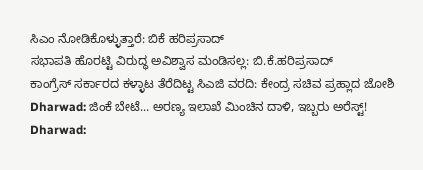ಸಿಎಂ ನೋಡಿಕೊಳ್ಳುತ್ತಾರೆ: ಬಿಕೆ ಹರಿಪ್ರಸಾದ್
ಸಭಾಪತಿ ಹೊರಟ್ಟಿ ವಿರುದ್ಧ ಅವಿಶ್ವಾಸ ಮಂಡಿಸಲ್ಲ: ಬಿ.ಕೆ.ಹರಿಪ್ರಸಾದ್
ಕಾಂಗ್ರೆಸ್ ಸರ್ಕಾರದ ಕಳ್ಳಾಟ ತೆರೆದಿಟ್ಟ ಸಿಎಜಿ ವರದಿ: ಕೇಂದ್ರ ಸಚಿವ ಪ್ರಹ್ಲಾದ ಜೋಶಿ
Dharwad: ಜಿಂಕೆ ಬೇಟೆ... ಅರಣ್ಯ ಇಲಾಖೆ ಮಿಂಚಿನ ದಾಳಿ, ಇಬ್ಬರು ಅರೆಸ್ಟ್!
Dharwad: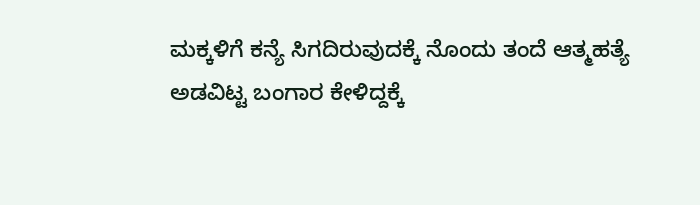ಮಕ್ಕಳಿಗೆ ಕನ್ಯೆ ಸಿಗದಿರುವುದಕ್ಕೆ ನೊಂದು ತಂದೆ ಆತ್ಮಹತ್ಯೆ
ಅಡವಿಟ್ಟ ಬಂಗಾರ ಕೇಳಿದ್ದಕ್ಕೆ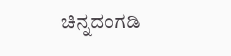ಚಿನ್ನದಂಗಡಿ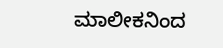ಮಾಲೀಕನಿಂದ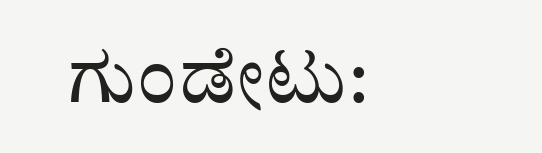ಗುಂಡೇಟು: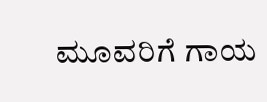ಮೂವರಿಗೆ ಗಾಯ